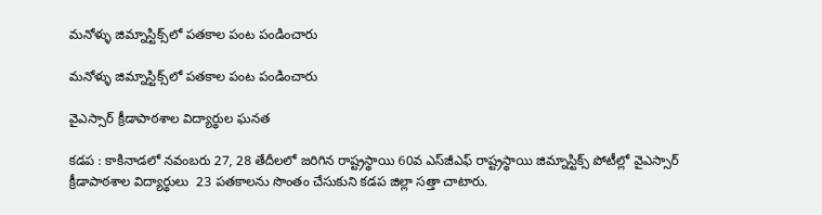మనోళ్ళు జిమ్నాస్టిక్స్‌లో పతకాల పంట పండించారు

మనోళ్ళు జిమ్నాస్టిక్స్‌లో పతకాల పంట పండించారు

వైఎస్సార్ క్రీడాపాఠశాల విద్యార్థుల ఘనత

కడప : కాకినాడలో నవంబరు 27, 28 తేదీలలో జరిగిన రాష్ట్రస్థాయి 60వ ఎస్‌జీఎఫ్ రాష్ట్రస్థాయి జిమ్నాస్టిక్స్ పోటీల్లో వైఎస్సార్ క్రీడాపాఠశాల విద్యార్థులు  23 పతకాలను సొంతం చేసుకుని కడప జిల్లా సత్తా చాటారు.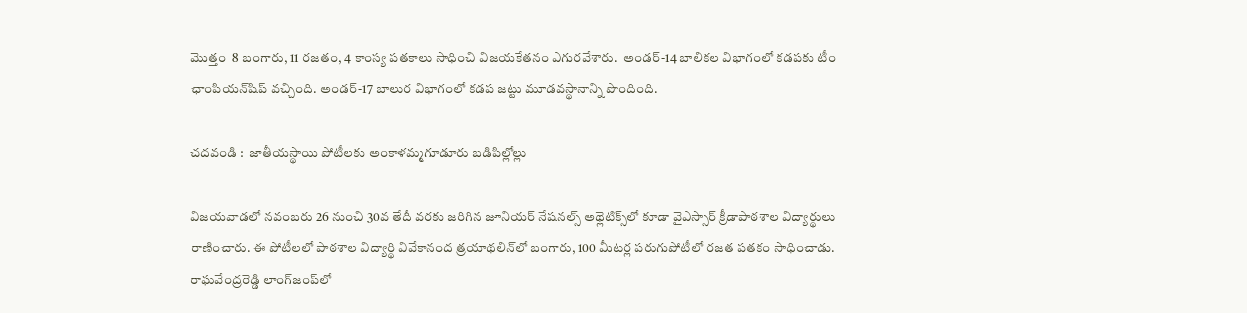మొత్తం  8 బంగారు, 11 రజతం, 4 కాంస్య పతకాలు సాధించి విజయకేతనం ఎగురవేశారు.  అండర్-14 బాలికల విభాగంలో కడపకు టీం ఛాంపియన్‌షిప్ వచ్చింది. అండర్-17 బాలుర విభాగంలో కడప జట్టు మూడవస్థానాన్ని పొందింది.

చదవండి :  జాతీయస్థాయి పోటీలకు అంకాళమ్మగూడూరు బడిపిల్లోల్లు

విజయవాడలో నవంబరు 26 నుంచి 30వ తేదీ వరకు జరిగిన జూనియర్ నేషనల్స్‌ అథ్లెటిక్స్‌లో కూడా వైఎస్సార్ క్రీడాపాఠశాల విద్యార్థులు రాణించారు. ఈ పోటీలలో పాఠశాల విద్యార్థి వివేకానంద త్రయాథలిన్‌లో బంగారు, 100 మీటర్ల పరుగుపోటీలో రజత పతకం సాధించాడు. రాఘవేంద్రరెడ్డి లాంగ్‌జంప్‌లో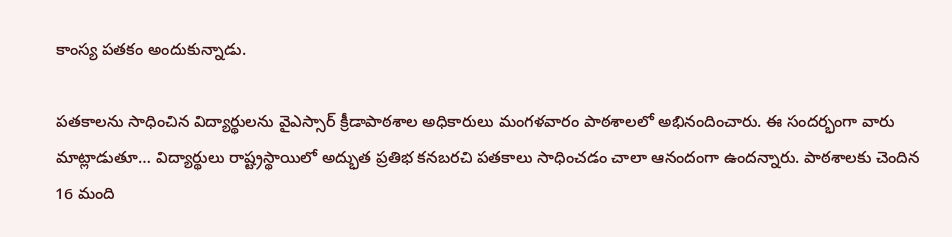కాంస్య పతకం అందుకున్నాడు.

పతకాలను సాధించిన విద్యార్థులను వైఎస్సార్ క్రీడాపాఠశాల అధికారులు మంగళవారం పాఠశాలలో అభినందించారు. ఈ సందర్భంగా వారు మాట్లాడుతూ… విద్యార్థులు రాష్ట్రస్థాయిలో అద్భుత ప్రతిభ కనబరచి పతకాలు సాధించడం చాలా ఆనందంగా ఉందన్నారు. పాఠశాలకు చెందిన 16 మంది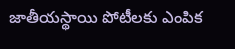జాతీయస్థాయి పోటీలకు ఎంపిక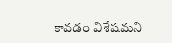కావడం విశేషమని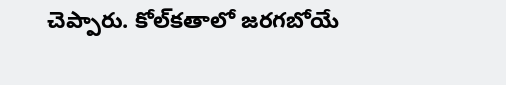చెప్పారు. కోల్‌కతాలో జరగబోయే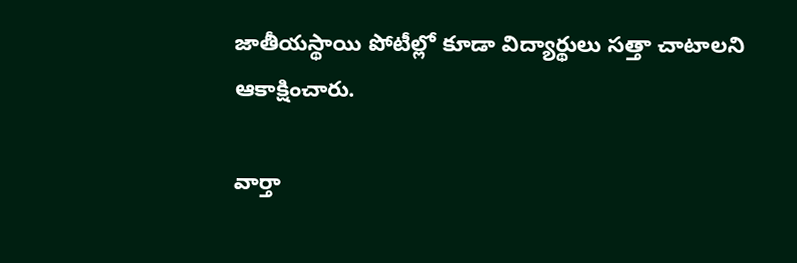జాతీయస్థాయి పోటీల్లో కూడా విద్యార్థులు సత్తా చాటాలని ఆకాక్షించారు.

వార్తా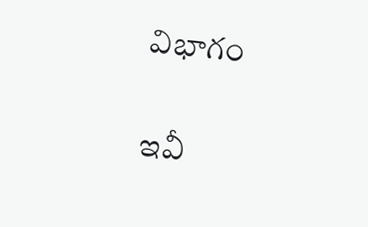విభాగం

ఇవీ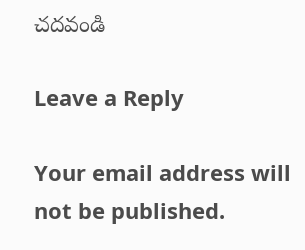చదవండి

Leave a Reply

Your email address will not be published.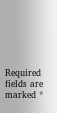Required fields are marked *